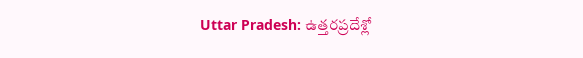Uttar Pradesh: ఉత్తరప్రదేశ్లో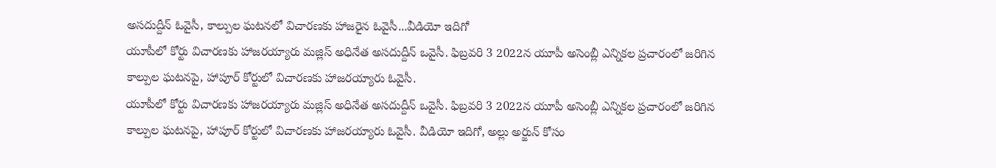అసదుద్దీన్ ఓవైసీ, కాల్పుల ఘటనలో విచారణకు హాజరైన ఓవైసీ...వీడియో ఇదిగో
యూపీలో కోర్టు విచారణకు హాజరయ్యారు మజ్లిస్ అధినేత అసదుద్దీన్ ఒవైసీ. ఫిబ్రవరి 3 2022న యూపీ అసెంబ్లీ ఎన్నికల ప్రచారంలో జరిగిన కాల్పుల ఘటనపై, హాపూర్ కోర్టులో విచారణకు హాజరయ్యారు ఓవైసీ.
యూపీలో కోర్టు విచారణకు హాజరయ్యారు మజ్లిస్ అధినేత అసదుద్దీన్ ఒవైసీ. ఫిబ్రవరి 3 2022న యూపీ అసెంబ్లీ ఎన్నికల ప్రచారంలో జరిగిన కాల్పుల ఘటనపై, హాపూర్ కోర్టులో విచారణకు హాజరయ్యారు ఓవైసీ. వీడియో ఇదిగో, అల్లు అర్జున్ కోసం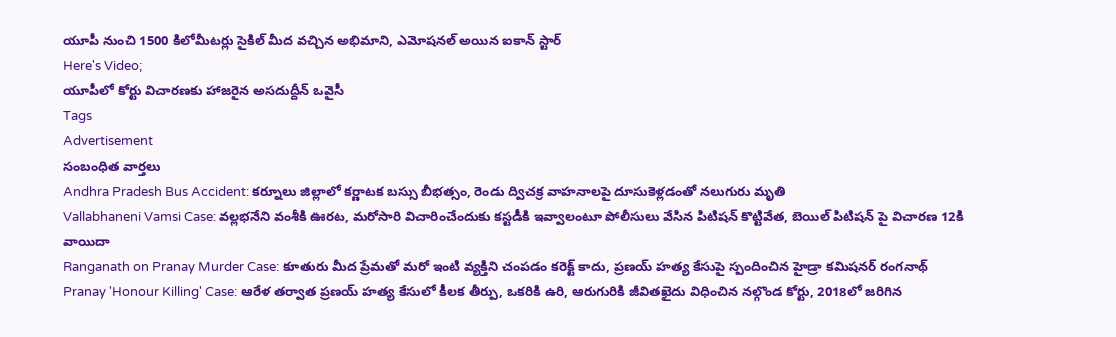యూపీ నుంచి 1500 కిలోమీటర్లు సైకిల్ మీద వచ్చిన అభిమాని, ఎమోషనల్ అయిన ఐకాన్ స్టార్
Here's Video;
యూపీలో కోర్టు విచారణకు హాజరైన అసదుద్దీన్ ఒవైసీ
Tags
Advertisement
సంబంధిత వార్తలు
Andhra Pradesh Bus Accident: కర్నూలు జిల్లాలో కర్ణాటక బస్సు బీభత్సం, రెండు ద్విచక్ర వాహనాలపై దూసుకెళ్లడంతో నలుగురు మృతి
Vallabhaneni Vamsi Case: వల్లభనేని వంశీకి ఊరట, మరోసారి విచారించేందుకు కస్టడీకి ఇవ్వాలంటూ పోలీసులు వేసిన పిటిషన్ కొట్టివేత, బెయిల్ పిటిషన్ పై విచారణ 12కి వాయిదా
Ranganath on Pranay Murder Case: కూతురు మీద ప్రేమతో మరో ఇంటి వ్యక్తిని చంపడం కరెక్ట్ కాదు, ప్రణయ్ హత్య కేసుపై స్పందించిన హైడ్రా కమిషనర్ రంగనాథ్
Pranay 'Honour Killing' Case: ఆరేళ తర్వాత ప్రణయ్ హత్య కేసులో కీలక తీర్పు, ఒకరికి ఉరి, ఆరుగురికి జీవితఖైదు విధించిన నల్గొండ కోర్టు, 2018లో జరిగిన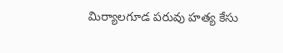మిర్యాలగూడ పరువు హత్య కేసు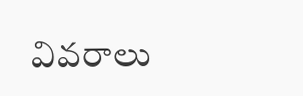వివరాలు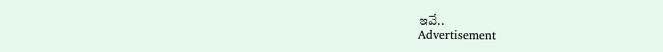ఇవే..
Advertisement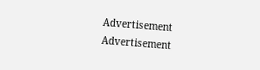Advertisement
Advertisement